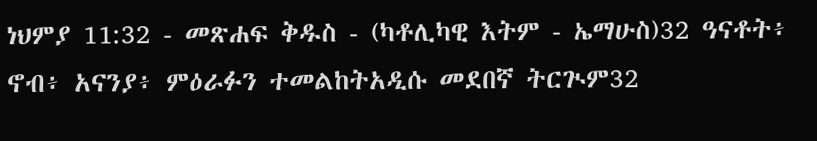ነህምያ 11:32 - መጽሐፍ ቅዱስ - (ካቶሊካዊ እትም - ኤማሁስ)32 ዓናቶት፥ ኖብ፥ አናንያ፥ ምዕራፉን ተመልከትአዲሱ መደበኛ ትርጒም32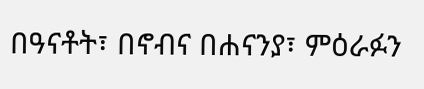በዓናቶት፣ በኖብና በሐናንያ፣ ምዕራፉን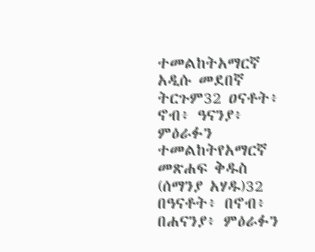ተመልከትአማርኛ አዲሱ መደበኛ ትርጉም32 ዐናቶት፥ ኖብ፥ ዓናንያ፥ ምዕራፉን ተመልከትየአማርኛ መጽሐፍ ቅዱስ (ሰማንያ አሃዱ)32 በዓናቶት፥ በኖብ፥ በሐናንያ፥ ምዕራፉን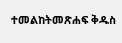ተመልከትመጽሐፍ ቅዱስ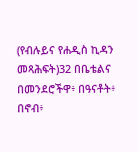(የብሉይና የሐዲስ ኪዳን መጻሕፍት)32 በቤቴልና በመንደሮችዋ፥ በዓናቶት፥ በኖብ፥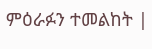ምዕራፉን ተመልከት |